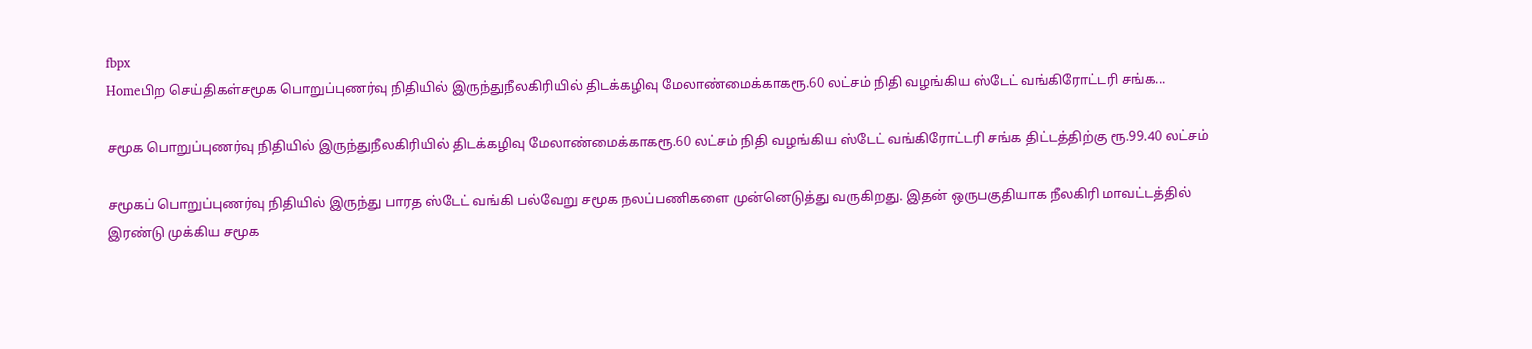fbpx
Homeபிற செய்திகள்சமூக பொறுப்புணர்வு நிதியில் இருந்துநீலகிரியில் திடக்கழிவு மேலாண்மைக்காகரூ.60 லட்சம் நிதி வழங்கிய ஸ்டேட் வங்கிரோட்டரி சங்க...

சமூக பொறுப்புணர்வு நிதியில் இருந்துநீலகிரியில் திடக்கழிவு மேலாண்மைக்காகரூ.60 லட்சம் நிதி வழங்கிய ஸ்டேட் வங்கிரோட்டரி சங்க திட்டத்திற்கு ரூ.99.40 லட்சம்

சமூகப் பொறுப்புணர்வு நிதியில் இருந்து பாரத ஸ்டேட் வங்கி பல்வேறு சமூக நலப்பணிகளை முன்னெடுத்து வருகிறது. இதன் ஒருபகுதியாக நீலகிரி மாவட்டத்தில் இரண்டு முக்கிய சமூக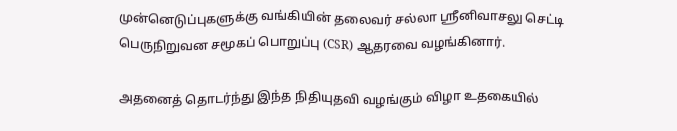முன்னெடுப்புகளுக்கு வங்கியின் தலைவர் சல்லா ஸ்ரீனிவாசலு செட்டி பெருநிறுவன சமூகப் பொறுப்பு (CSR) ஆதரவை வழங்கினார்.

அதனைத் தொடர்ந்து இந்த நிதியுதவி வழங்கும் விழா உதகையில்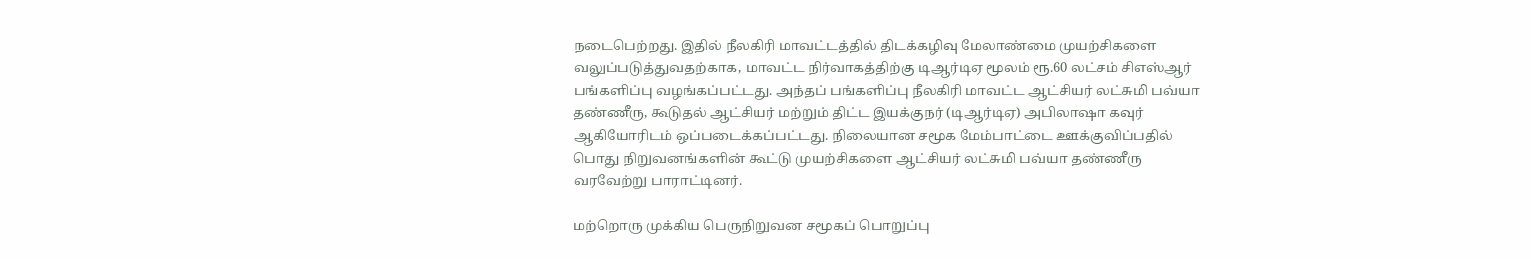நடைபெற்றது. இதில் நீலகிரி மாவட்டத்தில் திடக்கழிவு மேலாண்மை முயற்சிகளை வலுப்படுத்துவதற்காக, மாவட்ட நிர்வாகத்திற்கு டிஆர்டிஏ மூலம் ரூ.60 லட்சம் சிஎஸ்ஆர் பங்களிப்பு வழங்கப்பட்டது. அந்தப் பங்களிப்பு நீலகிரி மாவட்ட ஆட்சியர் லட்சுமி பவ்யா தண்ணீரு, கூடுதல் ஆட்சியர் மற்றும் திட்ட இயக்குநர் (டிஆர்டிஏ) அபிலாஷா கவுர் ஆகியோரிடம் ஒப்படைக்கப்பட்டது. நிலையான சமூக மேம்பாட்டை ஊக்குவிப்பதில் பொது நிறுவனங்களின் கூட்டு முயற்சிகளை ஆட்சியர் லட்சுமி பவ்யா தண்ணீரு வரவேற்று பாராட்டினர்.

மற்றொரு முக்கிய பெருநிறுவன சமூகப் பொறுப்பு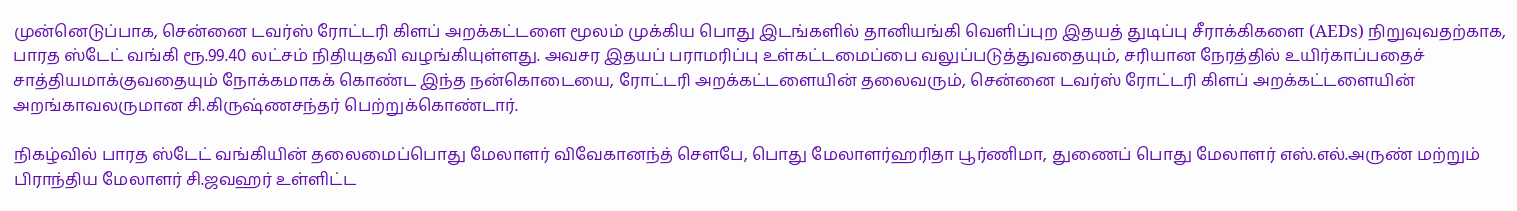முன்னெடுப்பாக, சென்னை டவர்ஸ் ரோட்டரி கிளப் அறக்கட்டளை மூலம் முக்கிய பொது இடங்களில் தானியங்கி வெளிப்புற இதயத் துடிப்பு சீராக்கிகளை (AEDs) நிறுவுவதற்காக, பாரத ஸ்டேட் வங்கி ரூ.99.40 லட்சம் நிதியுதவி வழங்கியுள்ளது. அவசர இதயப் பராமரிப்பு உள்கட்டமைப்பை வலுப்படுத்துவதையும், சரியான நேரத்தில் உயிர்காப்பதைச் சாத்தியமாக்குவதையும் நோக்கமாகக் கொண்ட இந்த நன்கொடையை, ரோட்டரி அறக்கட்டளையின் தலைவரும், சென்னை டவர்ஸ் ரோட்டரி கிளப் அறக்கட்டளையின் அறங்காவலருமான சி.கிருஷ்ணசந்தர் பெற்றுக்கொண்டார்.

நிகழ்வில் பாரத ஸ்டேட் வங்கியின் தலைமைப்பொது மேலாளர் விவேகானந்த் சௌபே, பொது மேலாளர்ஹரிதா பூர்ணிமா, துணைப் பொது மேலாளர் எஸ்.எல்.அருண் மற்றும் பிராந்திய மேலாளர் சி.ஜவஹர் உள்ளிட்ட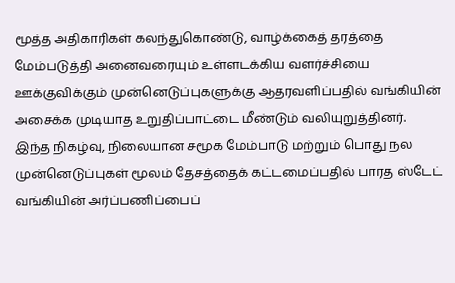மூத்த அதிகாரிகள் கலந்துகொண்டு, வாழ்க்கைத் தரத்தை மேம்படுத்தி அனைவரையும் உள்ளடக்கிய வளர்ச்சியை ஊக்குவிக்கும் முன்னெடுப்புகளுக்கு ஆதரவளிப்பதில் வங்கியின் அசைக்க முடியாத உறுதிப்பாட்டை மீண்டும் வலியுறுத்தினர்.
இந்த நிகழ்வு, நிலையான சமூக மேம்பாடு மற்றும் பொது நல முன்னெடுப்புகள் மூலம் தேசத்தைக் கட்டமைப்பதில் பாரத ஸ்டேட் வங்கியின் அர்ப்பணிப்பைப்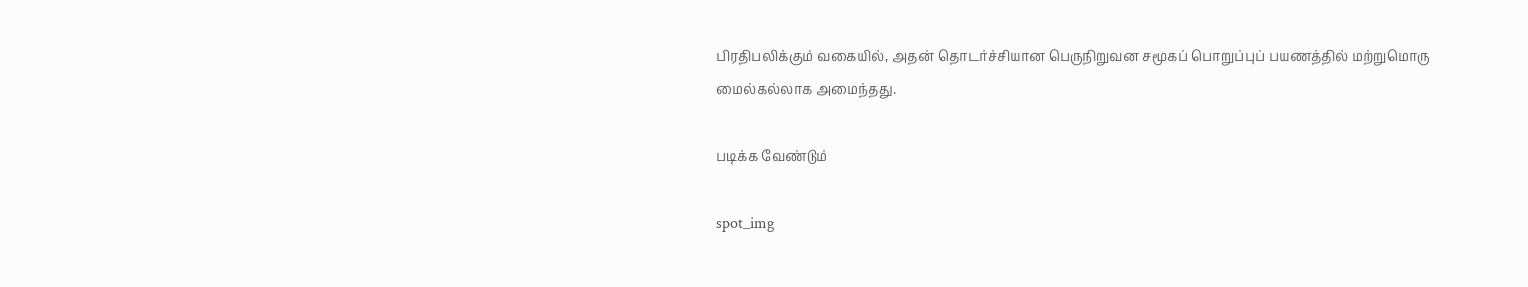பிரதிபலிக்கும் வகையில், அதன் தொடர்ச்சியான பெருநிறுவன சமூகப் பொறுப்புப் பயணத்தில் மற்றுமொரு மைல்கல்லாக அமைந்தது.

படிக்க வேண்டும்

spot_img